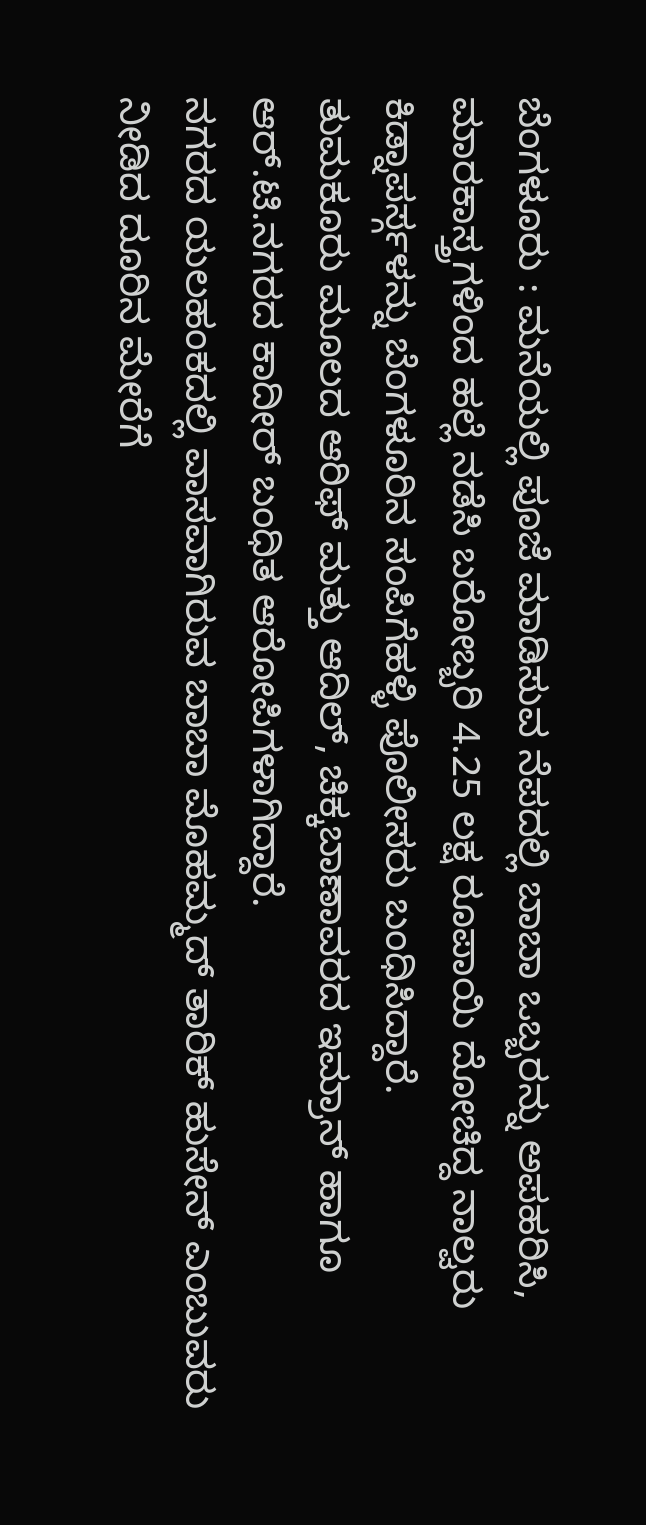ಬೆಂಗಳೂರು : ಮನೆಯಲ್ಲಿ ಪೂಜೆ ಮಾಡಿಸುವ ನೆಪದಲ್ಲಿ ಬಾಬಾ ಒಬ್ಬರನ್ನು ಅಪಹರಿಸಿ, ಮಾರಕಾಸ್ತ್ರಗಳಿಂದ ಹಲ್ಲೆ ನಡೆಸಿ ಬರೋಬ್ಬರಿ 4.25 ಲಕ್ಷ ರೂಪಾಯಿ ದೋಚಿದ್ದ ನಾಲ್ವರು ಕಿಡ್ನಾಪರ್ಸ್ಗಳನ್ನು ಬೆಂಗಳೂರಿನ ಸಂಪಿಗೆಹಳ್ಳಿ ಪೊಲೀಸರು ಬಂಧಿಸಿದ್ದಾರೆ.
ತುಮಕೂರು ಮೂಲದ ಆರಿಫ್ ಮತ್ತು ಆದಿಲ್, ಚಿಕ್ಕಬಾಣಾವರದ ಇಮ್ರಾನ್ ಹಾಗೂ ಆರ್.ಟಿ.ನಗರದ ಕಾದೀರ್ ಬಂಧಿತ ಆರೋಪಿಗಳಾಗಿದ್ದಾರೆ.
ನಗರದ ಯಲಹಂಕದಲ್ಲಿ ವಾಸವಾಗಿರುವ ಬಾಬಾ ಮೊಹಮ್ಮದ್ ತಾರಿಕ್ ಹುಸೇನ್ ಎಂಬುವರು ನೀಡಿದ ದೂರಿನ ಮೇರೆಗೆ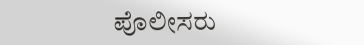ಪೊಲೀಸರು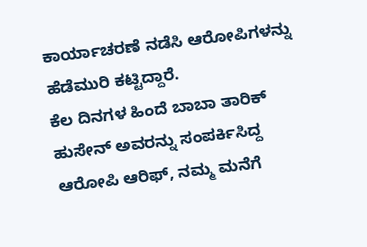ಕಾರ್ಯಾಚರಣೆ ನಡೆಸಿ ಆರೋಪಿಗಳನ್ನು ಹೆಡೆಮುರಿ ಕಟ್ಟಿದ್ದಾರೆ.
ಕೆಲ ದಿನಗಳ ಹಿಂದೆ ಬಾಬಾ ತಾರಿಕ್ ಹುಸೇನ್ ಅವರನ್ನು ಸಂಪರ್ಕಿಸಿದ್ದ ಆರೋಪಿ ಆರಿಫ್, ನಮ್ಮ ಮನೆಗೆ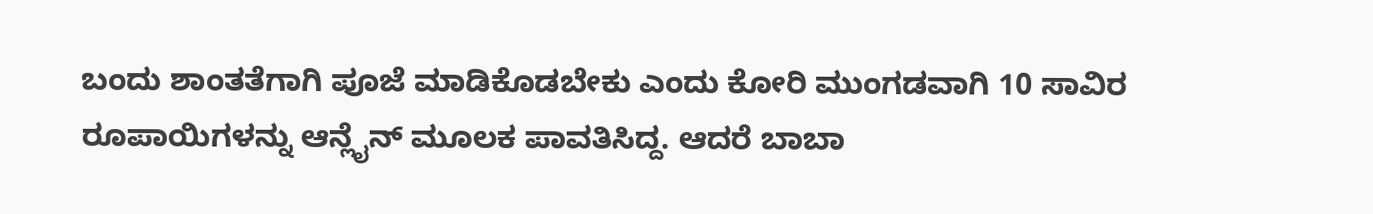ಬಂದು ಶಾಂತತೆಗಾಗಿ ಪೂಜೆ ಮಾಡಿಕೊಡಬೇಕು ಎಂದು ಕೋರಿ ಮುಂಗಡವಾಗಿ 10 ಸಾವಿರ ರೂಪಾಯಿಗಳನ್ನು ಆನ್ಲೈನ್ ಮೂಲಕ ಪಾವತಿಸಿದ್ದ. ಆದರೆ ಬಾಬಾ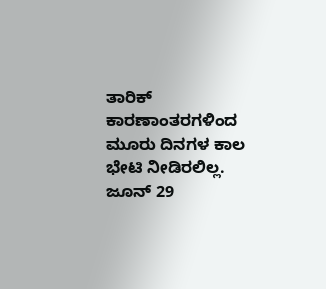ತಾರಿಕ್ ಕಾರಣಾಂತರಗಳಿಂದ ಮೂರು ದಿನಗಳ ಕಾಲ ಭೇಟಿ ನೀಡಿರಲಿಲ್ಲ. ಜೂನ್ 29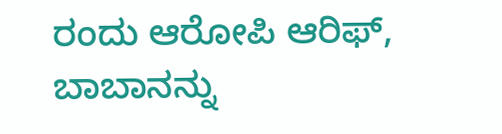ರಂದು ಆರೋಪಿ ಆರಿಫ್, ಬಾಬಾನನ್ನು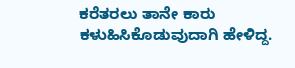ಕರೆತರಲು ತಾನೇ ಕಾರು ಕಳುಹಿಸಿಕೊಡುವುದಾಗಿ ಹೇಳಿದ್ದ.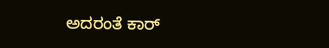ಅದರಂತೆ ಕಾರ್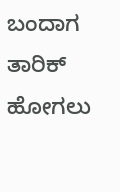ಬಂದಾಗ ತಾರಿಕ್ ಹೋಗಲು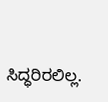ಸಿದ್ಧರಿರಲಿಲ್ಲ.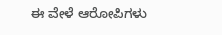ಈ ವೇಳೆ ಆರೋಪಿಗಳು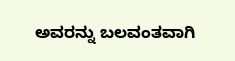ಅವರನ್ನು ಬಲವಂತವಾಗಿ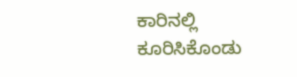ಕಾರಿನಲ್ಲಿ ಕೂರಿಸಿಕೊಂಡು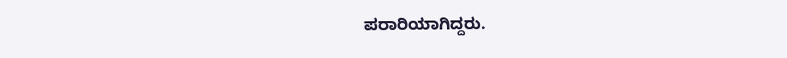ಪರಾರಿಯಾಗಿದ್ದರು.